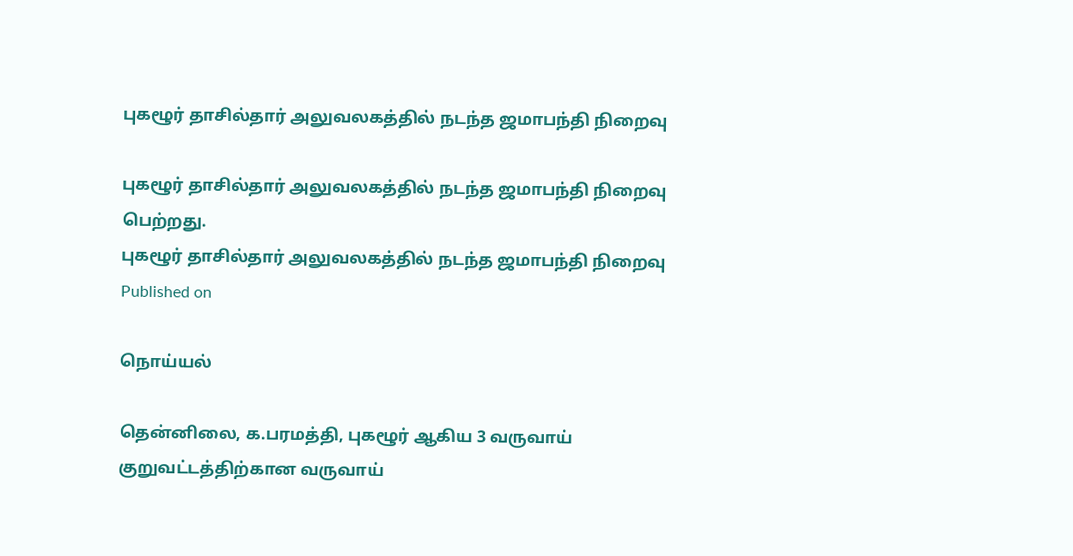புகழூர் தாசில்தார் அலுவலகத்தில் நடந்த ஜமாபந்தி நிறைவு

புகழூர் தாசில்தார் அலுவலகத்தில் நடந்த ஜமாபந்தி நிறைவு பெற்றது.
புகழூர் தாசில்தார் அலுவலகத்தில் நடந்த ஜமாபந்தி நிறைவு
Published on

நொய்யல்

தென்னிலை, க.பரமத்தி, புகழூர் ஆகிய 3 வருவாய் குறுவட்டத்திற்கான வருவாய்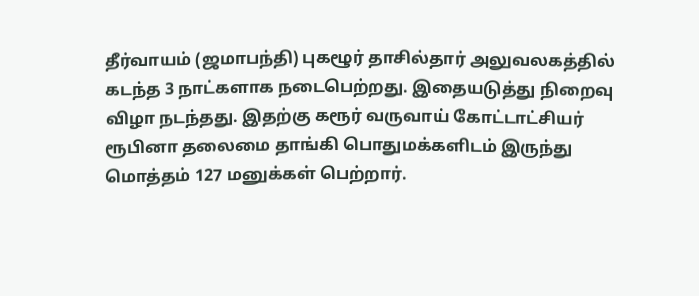தீர்வாயம் (ஜமாபந்தி) புகழூர் தாசில்தார் அலுவலகத்தில் கடந்த 3 நாட்களாக நடைபெற்றது. இதையடுத்து நிறைவு விழா நடந்தது. இதற்கு கரூர் வருவாய் கோட்டாட்சியர் ரூபினா தலைமை தாங்கி பொதுமக்களிடம் இருந்து மொத்தம் 127 மனுக்கள் பெற்றார்.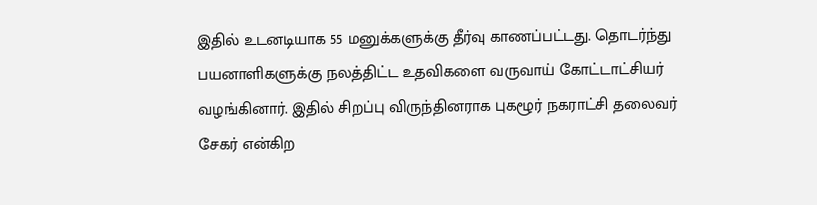இதில் உடனடியாக 55 மனுக்களுக்கு தீர்வு காணப்பட்டது. தொடர்ந்து பயனாளிகளுக்கு நலத்திட்ட உதவிகளை வருவாய் கோட்டாட்சியர் வழங்கினார். இதில் சிறப்பு விருந்தினராக புகழூர் நகராட்சி தலைவர் சேகர் என்கிற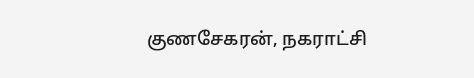குணசேகரன், நகராட்சி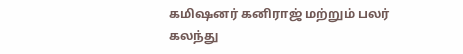கமிஷனர் கனிராஜ் மற்றும் பலர் கலந்து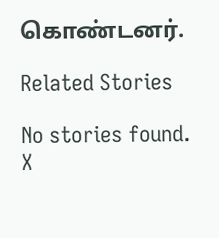கொண்டனர்.

Related Stories

No stories found.
X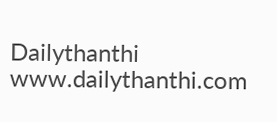Dailythanthi
www.dailythanthi.com